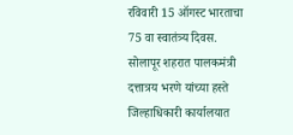रविवारी 15 ऑगस्ट भारताचा 75 वा स्वातंत्र्य दिवस. सोलापूर शहरात पालकमंत्री दत्तात्रय भरणे यांच्या हस्ते जिल्हाधिकारी कार्यालयात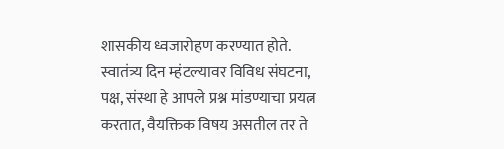शासकीय ध्वजारोहण करण्यात होते. स्वातंत्र्य दिन म्हंटल्यावर विविध संघटना, पक्ष, संस्था हे आपले प्रश्न मांडण्याचा प्रयत्न करतात, वैयक्तिक विषय असतील तर ते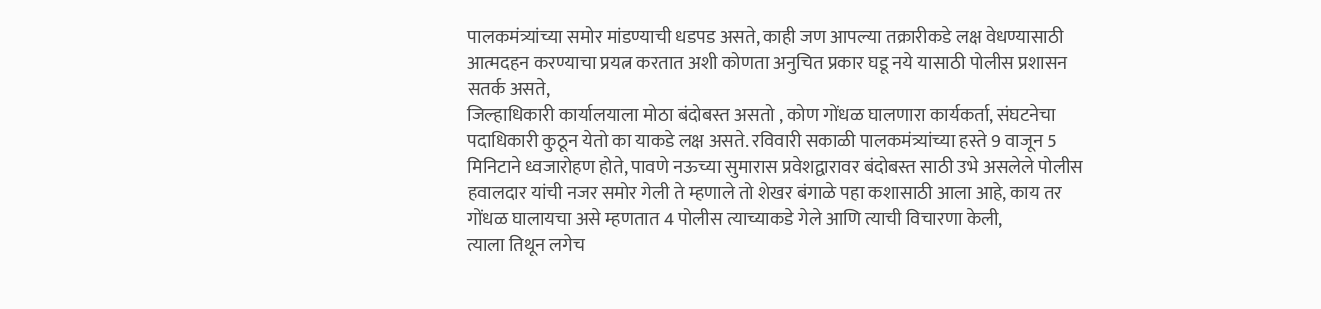पालकमंत्र्यांच्या समोर मांडण्याची धडपड असते, काही जण आपल्या तक्रारीकडे लक्ष वेधण्यासाठी आत्मदहन करण्याचा प्रयत्न करतात अशी कोणता अनुचित प्रकार घडू नये यासाठी पोलीस प्रशासन सतर्क असते,
जिल्हाधिकारी कार्यालयाला मोठा बंदोबस्त असतो , कोण गोंधळ घालणारा कार्यकर्ता, संघटनेचा पदाधिकारी कुठून येतो का याकडे लक्ष असते. रविवारी सकाळी पालकमंत्र्यांच्या हस्ते 9 वाजून 5 मिनिटाने ध्वजारोहण होते, पावणे नऊच्या सुमारास प्रवेशद्वारावर बंदोबस्त साठी उभे असलेले पोलीस हवालदार यांची नजर समोर गेली ते म्हणाले तो शेखर बंगाळे पहा कशासाठी आला आहे, काय तर गोंधळ घालायचा असे म्हणतात 4 पोलीस त्याच्याकडे गेले आणि त्याची विचारणा केली,
त्याला तिथून लगेच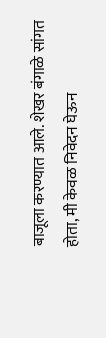बाजूला करण्यात आले. शेखर बंगाळे सांगत होता, मी केवळ निवेदन घेऊन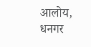आलोय, धनगर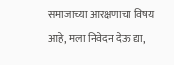समाजाच्या आरक्षणाचा विषय आहे, मला निवेदन देऊ द्या,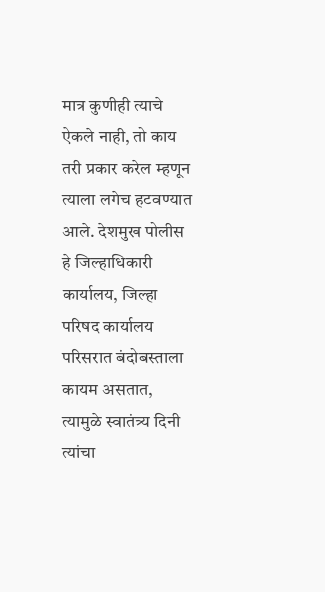मात्र कुणीही त्याचे ऐकले नाही, तो काय तरी प्रकार करेल म्हणून त्याला लगेच हटवण्यात आले. देशमुख पोलीस हे जिल्हाधिकारी कार्यालय, जिल्हा परिषद कार्यालय परिसरात बंदोबस्ताला कायम असतात, त्यामुळे स्वातंत्र्य दिनी त्यांचा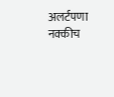अलर्टपणा नक्कीच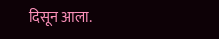दिसून आला.